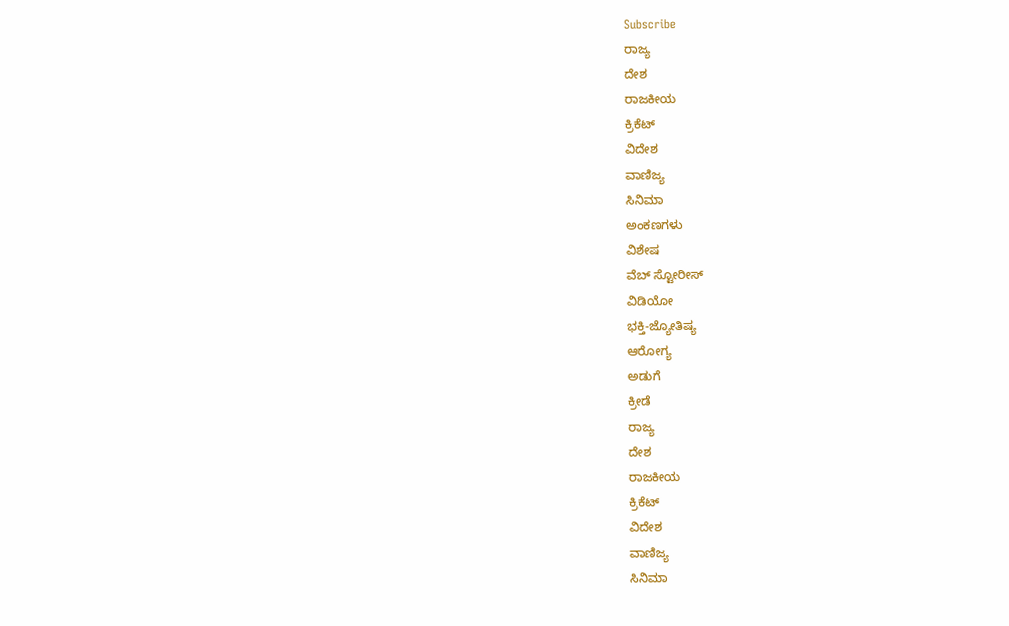Subscribe
ರಾಜ್ಯ
ದೇಶ
ರಾಜಕೀಯ
ಕ್ರಿಕೆಟ್
ವಿದೇಶ
ವಾಣಿಜ್ಯ
ಸಿನಿಮಾ
ಅಂಕಣಗಳು
ವಿಶೇಷ
ವೆಬ್ ಸ್ಟೋರೀಸ್
ವಿಡಿಯೋ
ಭಕ್ತಿ-ಜ್ಯೋತಿಷ್ಯ
ಆರೋಗ್ಯ
ಅಡುಗೆ
ಕ್ರೀಡೆ
ರಾಜ್ಯ
ದೇಶ
ರಾಜಕೀಯ
ಕ್ರಿಕೆಟ್
ವಿದೇಶ
ವಾಣಿಜ್ಯ
ಸಿನಿಮಾ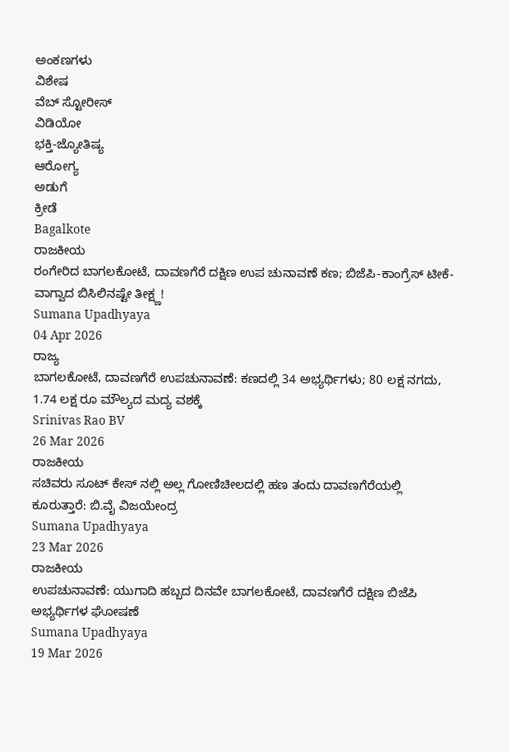ಅಂಕಣಗಳು
ವಿಶೇಷ
ವೆಬ್ ಸ್ಟೋರೀಸ್
ವಿಡಿಯೋ
ಭಕ್ತಿ-ಜ್ಯೋತಿಷ್ಯ
ಆರೋಗ್ಯ
ಅಡುಗೆ
ಕ್ರೀಡೆ
Bagalkote
ರಾಜಕೀಯ
ರಂಗೇರಿದ ಬಾಗಲಕೋಟೆ, ದಾವಣಗೆರೆ ದಕ್ಷಿಣ ಉಪ ಚುನಾವಣೆ ಕಣ; ಬಿಜೆಪಿ-ಕಾಂಗ್ರೆಸ್ ಟೀಕೆ-ವಾಗ್ವಾದ ಬಿಸಿಲಿನಷ್ಟೇ ತೀಕ್ಷ್ಣ!
Sumana Upadhyaya
04 Apr 2026
ರಾಜ್ಯ
ಬಾಗಲಕೋಟೆ, ದಾವಣಗೆರೆ ಉಪಚುನಾವಣೆ: ಕಣದಲ್ಲಿ 34 ಅಭ್ಯರ್ಥಿಗಳು; 80 ಲಕ್ಷ ನಗದು, 1.74 ಲಕ್ಷ ರೂ ಮೌಲ್ಯದ ಮದ್ಯ ವಶಕ್ಕೆ
Srinivas Rao BV
26 Mar 2026
ರಾಜಕೀಯ
ಸಚಿವರು ಸೂಟ್ ಕೇಸ್ ನಲ್ಲಿ ಅಲ್ಲ ಗೋಣಿಚೀಲದಲ್ಲಿ ಹಣ ತಂದು ದಾವಣಗೆರೆಯಲ್ಲಿ ಕೂರುತ್ತಾರೆ: ಬಿ.ವೈ ವಿಜಯೇಂದ್ರ
Sumana Upadhyaya
23 Mar 2026
ರಾಜಕೀಯ
ಉಪಚುನಾವಣೆ: ಯುಗಾದಿ ಹಬ್ಬದ ದಿನವೇ ಬಾಗಲಕೋಟೆ, ದಾವಣಗೆರೆ ದಕ್ಷಿಣ ಬಿಜೆಪಿ ಅಭ್ಯರ್ಥಿಗಳ ಘೋಷಣೆ
Sumana Upadhyaya
19 Mar 2026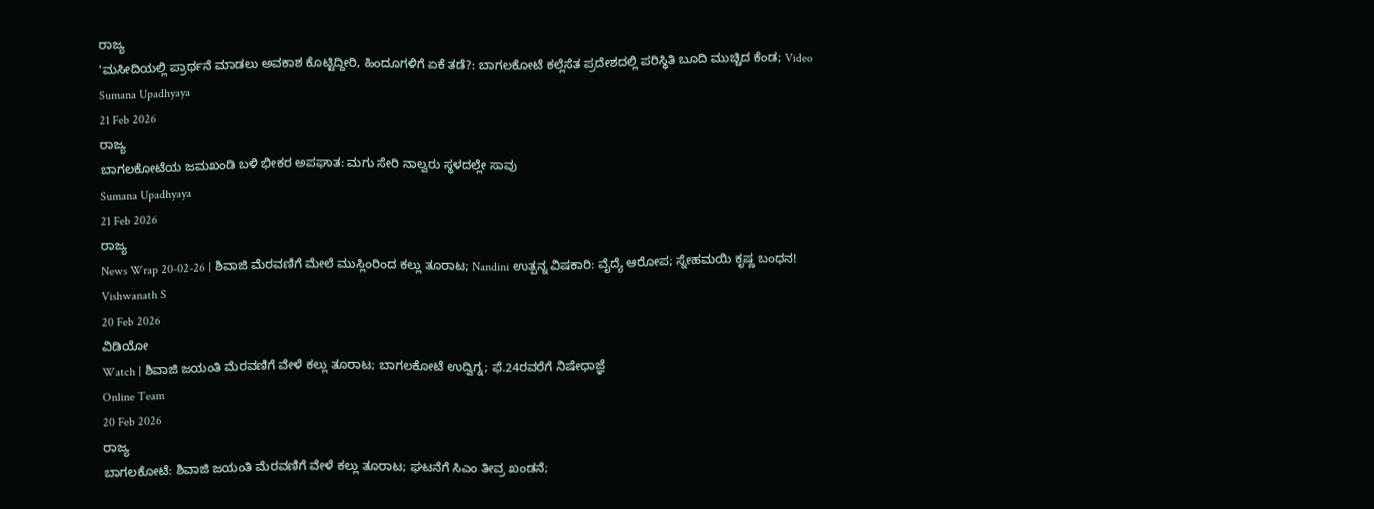ರಾಜ್ಯ
'ಮಸೀದಿಯಲ್ಲಿ ಪ್ರಾರ್ಥನೆ ಮಾಡಲು ಅವಕಾಶ ಕೊಟ್ಟಿದ್ದೀರಿ, ಹಿಂದೂಗಳಿಗೆ ಏಕೆ ತಡೆ?: ಬಾಗಲಕೋಟೆ ಕಲ್ಲೆಸೆತ ಪ್ರದೇಶದಲ್ಲಿ ಪರಿಸ್ಥಿತಿ ಬೂದಿ ಮುಚ್ಚಿದ ಕೆಂಡ; Video
Sumana Upadhyaya
21 Feb 2026
ರಾಜ್ಯ
ಬಾಗಲಕೋಟೆಯ ಜಮಖಂಡಿ ಬಳಿ ಭೀಕರ ಅಪಘಾತ: ಮಗು ಸೇರಿ ನಾಲ್ವರು ಸ್ಥಳದಲ್ಲೇ ಸಾವು
Sumana Upadhyaya
21 Feb 2026
ರಾಜ್ಯ
News Wrap 20-02-26 | ಶಿವಾಜಿ ಮೆರವಣಿಗೆ ಮೇಲೆ ಮುಸ್ಲಿಂರಿಂದ ಕಲ್ಲು ತೂರಾಟ; Nandini ಉತ್ಪನ್ನ ವಿಷಕಾರಿ: ವೈದ್ಯೆ ಆರೋಪ; ಸ್ನೇಹಮಯಿ ಕೃಷ್ಣ ಬಂಧನ!
Vishwanath S
20 Feb 2026
ವಿಡಿಯೋ
Watch | ಶಿವಾಜಿ ಜಯಂತಿ ಮೆರವಣಿಗೆ ವೇಳೆ ಕಲ್ಲು ತೂರಾಟ; ಬಾಗಲಕೋಟೆ ಉದ್ವಿಗ್ನ; ಫೆ.24ರವರೆಗೆ ನಿಷೇಧಾಜ್ಞೆ
Online Team
20 Feb 2026
ರಾಜ್ಯ
ಬಾಗಲಕೋಟೆ: ಶಿವಾಜಿ ಜಯಂತಿ ಮೆರವಣಿಗೆ ವೇಳೆ ಕಲ್ಲು ತೂರಾಟ; ಘಟನೆಗೆ ಸಿಎಂ ತೀವ್ರ ಖಂಡನೆ;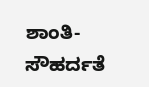ಶಾಂತಿ-ಸೌಹರ್ದತೆ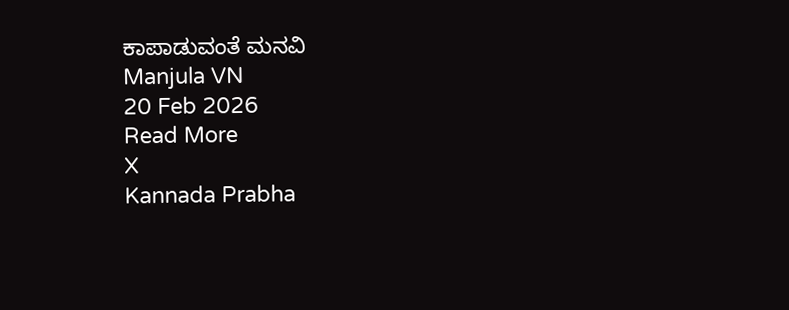ಕಾಪಾಡುವಂತೆ ಮನವಿ
Manjula VN
20 Feb 2026
Read More
X
Kannada Prabha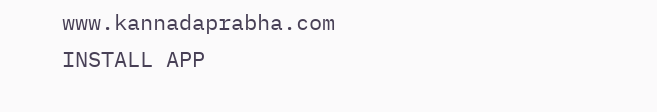www.kannadaprabha.com
INSTALL APP